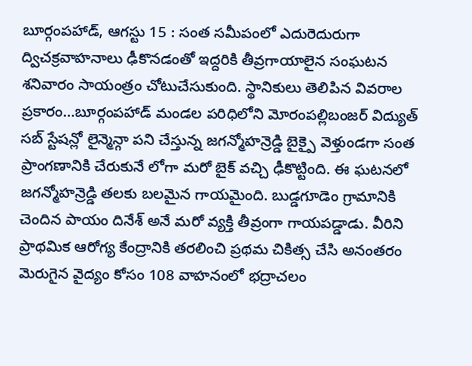బూర్గంపహాడ్, ఆగస్టు 15 : సంత సమీపంలో ఎదురెదురుగా ద్విచక్రవాహనాలు ఢీకొనడంతో ఇద్దరికి తీవ్రగాయాలైన సంఘటన శనివారం సాయంత్రం చోటుచేసుకుంది. స్థానికులు తెలిపిన వివరాల ప్రకారం…బూర్గంపహాడ్ మండల పరిధిలోని మోరంపల్లిబంజర్ విద్యుత్ సబ్ స్టేషన్లో లైన్మెన్గా పని చేస్తున్న జగన్మోహన్రెడ్డి బైక్పై వెళ్తుండగా సంత ప్రాంగణానికి చేరుకునే లోగా మరో బైక్ వచ్చి ఢీకొట్టింది. ఈ ఘటనలో జగన్మోహన్రెడ్డి తలకు బలమైన గాయమైంది. బుడ్డగూడెం గ్రామానికి చెందిన పాయం దినేశ్ అనే మరో వ్యక్తి తీవ్రంగా గాయపడ్డాడు. వీరిని ప్రాథమిక ఆరోగ్య కేంద్రానికి తరలించి ప్రథమ చికిత్స చేసి అనంతరం మెరుగైన వైద్యం కోసం 108 వాహనంలో భద్రాచలం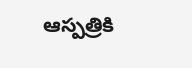ఆస్పత్రికి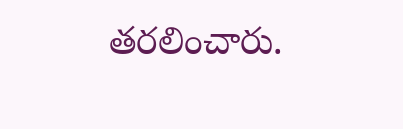తరలించారు.